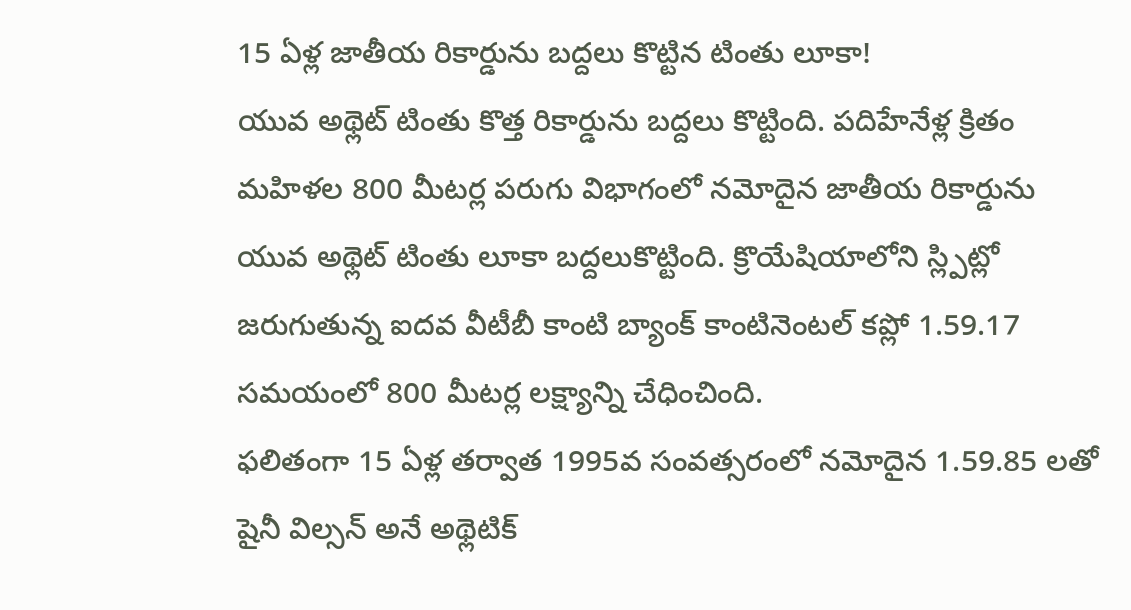15 ఏళ్ల జాతీయ రికార్డును బద్దలు కొట్టిన టింతు లూకా!
యువ అథ్లెట్ టింతు కొత్త రికార్డును బద్దలు కొట్టింది. పదిహేనేళ్ల క్రితం మహిళల 800 మీటర్ల పరుగు విభాగంలో నమోదైన జాతీయ రికార్డును యువ అథ్లెట్ టింతు లూకా బద్దలుకొట్టింది. క్రొయేషియాలోని స్ల్పిట్లో జరుగుతున్న ఐదవ వీటీబీ కాంటి బ్యాంక్ కాంటినెంటల్ కప్లో 1.59.17 సమయంలో 800 మీటర్ల లక్ష్యాన్ని చేధించింది.
ఫలితంగా 15 ఏళ్ల తర్వాత 1995వ సంవత్సరంలో నమోదైన 1.59.85 లతో షైనీ విల్సన్ అనే అథ్లెటిక్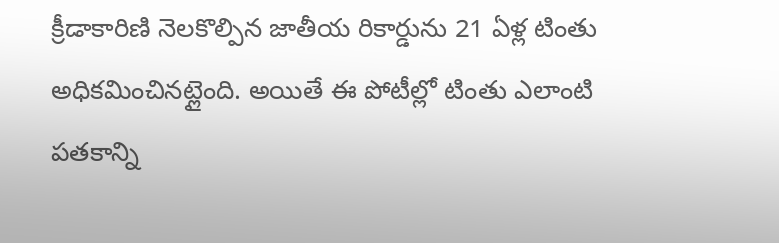క్రీడాకారిణి నెలకొల్పిన జాతీయ రికార్డును 21 ఏళ్ల టింతు అధికమించినట్లైంది. అయితే ఈ పోటీల్లో టింతు ఎలాంటి పతకాన్ని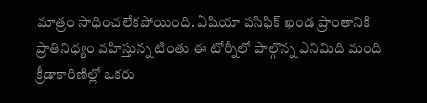మాత్రం సాధించలేకపోయింది. ఏషియా పసిఫిక్ ఖండ ప్రాంతానికి ప్రాతినిధ్యం వహిస్తున్న టింతు ఈ టోర్నీలో పాల్గొన్న ఎనిమిది మంది క్రీడాకారిణిల్లో ఒకరు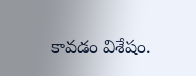కావడం విశేషం.